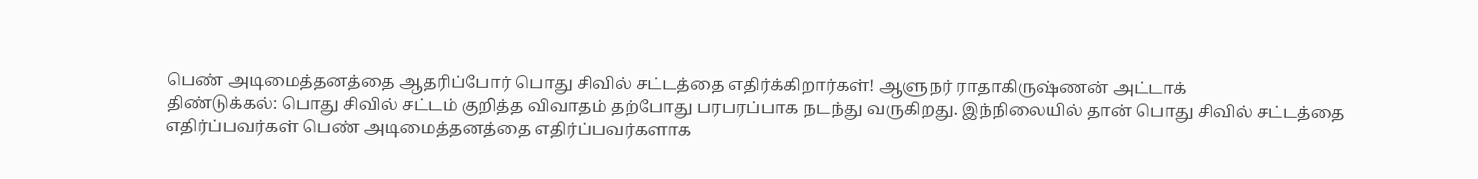பெண் அடிமைத்தனத்தை ஆதரிப்போர் பொது சிவில் சட்டத்தை எதிர்க்கிறார்கள்! ஆளுநர் ராதாகிருஷ்ணன் அட்டாக்
திண்டுக்கல்: பொது சிவில் சட்டம் குறித்த விவாதம் தற்போது பரபரப்பாக நடந்து வருகிறது. இந்நிலையில் தான் பொது சிவில் சட்டத்தை எதிர்ப்பவர்கள் பெண் அடிமைத்தனத்தை எதிர்ப்பவர்களாக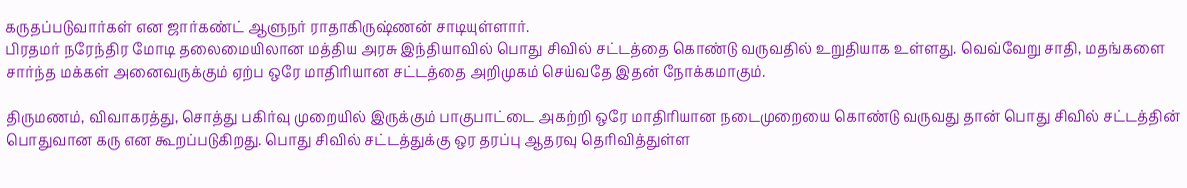கருதப்படுவார்கள் என ஜார்கண்ட் ஆளுநர் ராதாகிருஷ்ணன் சாடியுள்ளார்.
பிரதமர் நரேந்திர மோடி தலைமையிலான மத்திய அரசு இந்தியாவில் பொது சிவில் சட்டத்தை கொண்டு வருவதில் உறுதியாக உள்ளது. வெவ்வேறு சாதி, மதங்களை சார்ந்த மக்கள் அனைவருக்கும் ஏற்ப ஒரே மாதிரியான சட்டத்தை அறிமுகம் செய்வதே இதன் நோக்கமாகும்.

திருமணம், விவாகரத்து, சொத்து பகிர்வு முறையில் இருக்கும் பாகுபாட்டை அகற்றி ஒரே மாதிரியான நடைமுறையை கொண்டு வருவது தான் பொது சிவில் சட்டத்தின் பொதுவான கரு என கூறப்படுகிறது. பொது சிவில் சட்டத்துக்கு ஒர தரப்பு ஆதரவு தெரிவித்துள்ள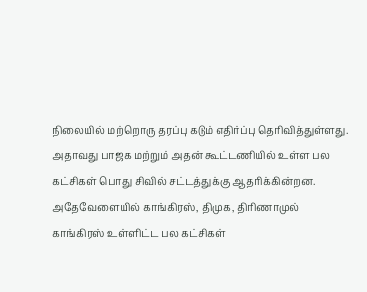நிலையில் மற்றொரு தரப்பு கடும் எதிர்ப்பு தெரிவித்துள்ளது.
அதாவது பாஜக மற்றும் அதன் கூட்டணியில் உள்ள பல கட்சிகள் பொது சிவில் சட்டத்துக்கு ஆதரிக்கின்றன. அதேவேளையில் காங்கிரஸ், திமுக, திரிணாமுல் காங்கிரஸ் உள்ளிட்ட பல கட்சிகள்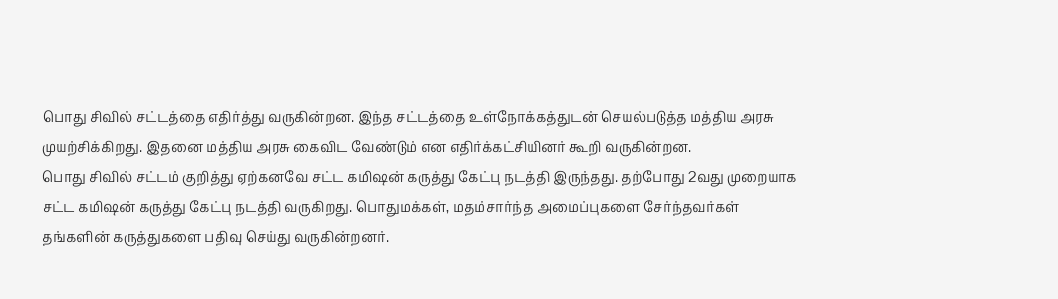பொது சிவில் சட்டத்தை எதிர்த்து வருகின்றன. இந்த சட்டத்தை உள்நோக்கத்துடன் செயல்படுத்த மத்திய அரசு முயற்சிக்கிறது. இதனை மத்திய அரசு கைவிட வேண்டும் என எதிர்க்கட்சியினர் கூறி வருகின்றன.
பொது சிவில் சட்டம் குறித்து ஏற்கனவே சட்ட கமிஷன் கருத்து கேட்பு நடத்தி இருந்தது. தற்போது 2வது முறையாக சட்ட கமிஷன் கருத்து கேட்பு நடத்தி வருகிறது. பொதுமக்கள், மதம்சார்ந்த அமைப்புகளை சேர்ந்தவர்கள் தங்களின் கருத்துகளை பதிவு செய்து வருகின்றனர்.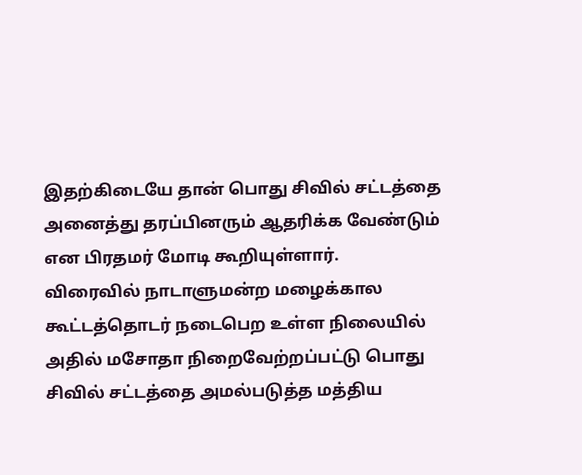இதற்கிடையே தான் பொது சிவில் சட்டத்தை அனைத்து தரப்பினரும் ஆதரிக்க வேண்டும் என பிரதமர் மோடி கூறியுள்ளார்.
விரைவில் நாடாளுமன்ற மழைக்கால கூட்டத்தொடர் நடைபெற உள்ள நிலையில் அதில் மசோதா நிறைவேற்றப்பட்டு பொது சிவில் சட்டத்தை அமல்படுத்த மத்திய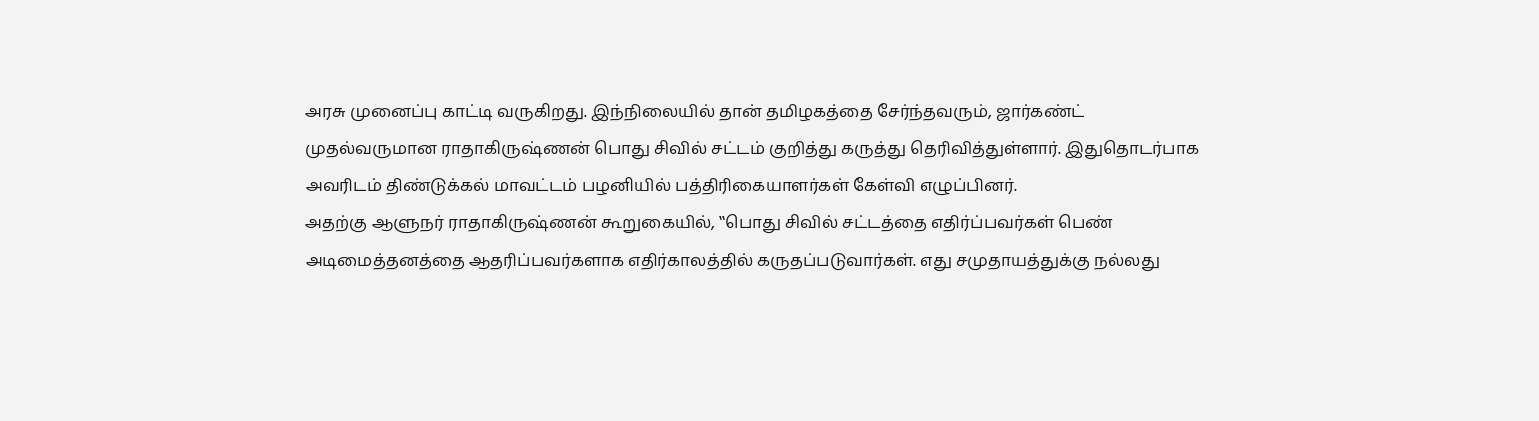அரசு முனைப்பு காட்டி வருகிறது. இந்நிலையில் தான் தமிழகத்தை சேர்ந்தவரும், ஜார்கண்ட் முதல்வருமான ராதாகிருஷ்ணன் பொது சிவில் சட்டம் குறித்து கருத்து தெரிவித்துள்ளார். இதுதொடர்பாக அவரிடம் திண்டுக்கல் மாவட்டம் பழனியில் பத்திரிகையாளர்கள் கேள்வி எழுப்பினர்.
அதற்கு ஆளுநர் ராதாகிருஷ்ணன் கூறுகையில், ‛‛பொது சிவில் சட்டத்தை எதிர்ப்பவர்கள் பெண் அடிமைத்தனத்தை ஆதரிப்பவர்களாக எதிர்காலத்தில் கருதப்படுவார்கள். எது சமுதாயத்துக்கு நல்லது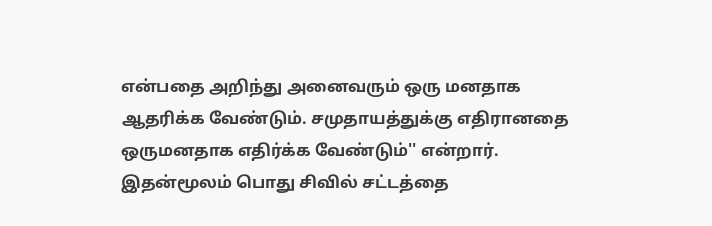என்பதை அறிந்து அனைவரும் ஒரு மனதாக ஆதரிக்க வேண்டும். சமுதாயத்துக்கு எதிரானதை ஒருமனதாக எதிர்க்க வேண்டும்'' என்றார். இதன்மூலம் பொது சிவில் சட்டத்தை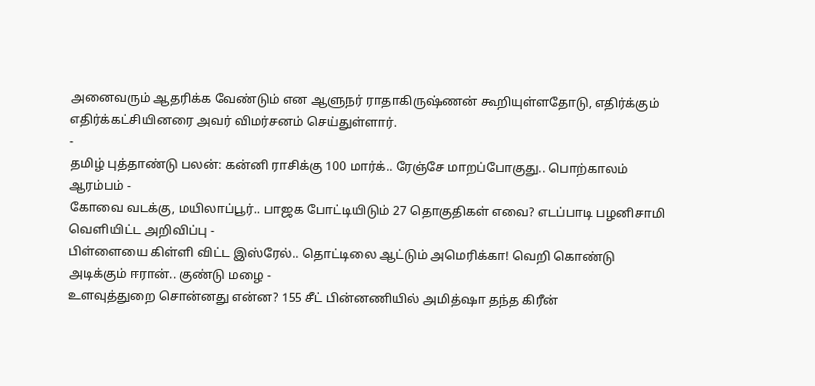அனைவரும் ஆதரிக்க வேண்டும் என ஆளுநர் ராதாகிருஷ்ணன் கூறியுள்ளதோடு, எதிர்க்கும் எதிர்க்கட்சியினரை அவர் விமர்சனம் செய்துள்ளார்.
-
தமிழ் புத்தாண்டு பலன்: கன்னி ராசிக்கு 100 மார்க்.. ரேஞ்சே மாறப்போகுது.. பொற்காலம் ஆரம்பம் -
கோவை வடக்கு, மயிலாப்பூர்.. பாஜக போட்டியிடும் 27 தொகுதிகள் எவை? எடப்பாடி பழனிசாமி வெளியிட்ட அறிவிப்பு -
பிள்ளையை கிள்ளி விட்ட இஸ்ரேல்.. தொட்டிலை ஆட்டும் அமெரிக்கா! வெறி கொண்டு அடிக்கும் ஈரான்.. குண்டு மழை -
உளவுத்துறை சொன்னது என்ன? 155 சீட் பின்னணியில் அமித்ஷா தந்த கிரீன்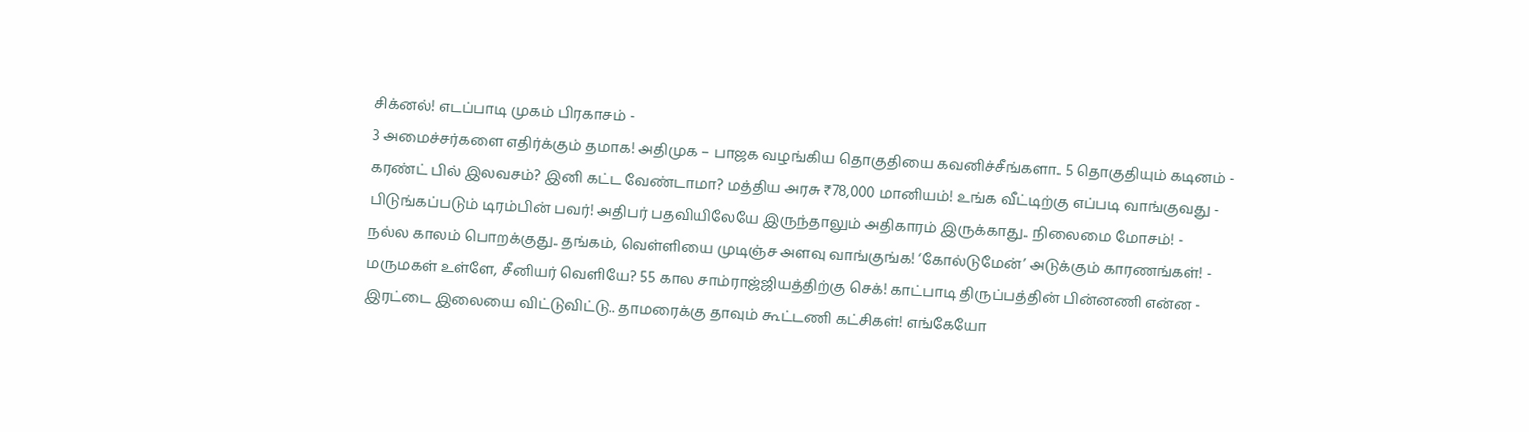சிக்னல்! எடப்பாடி முகம் பிரகாசம் -
3 அமைச்சர்களை எதிர்க்கும் தமாக! அதிமுக – பாஜக வழங்கிய தொகுதியை கவனிச்சீங்களா.. 5 தொகுதியும் கடினம் -
கரண்ட் பில் இலவசம்? இனி கட்ட வேண்டாமா? மத்திய அரசு ₹78,000 மானியம்! உங்க வீட்டிற்கு எப்படி வாங்குவது -
பிடுங்கப்படும் டிரம்பின் பவர்! அதிபர் பதவியிலேயே இருந்தாலும் அதிகாரம் இருக்காது.. நிலைமை மோசம்! -
நல்ல காலம் பொறக்குது.. தங்கம், வெள்ளியை முடிஞ்ச அளவு வாங்குங்க! ‘கோல்டுமேன்’ அடுக்கும் காரணங்கள்! -
மருமகள் உள்ளே, சீனியர் வெளியே? 55 கால சாம்ராஜ்ஜியத்திற்கு செக்! காட்பாடி திருப்பத்தின் பின்னணி என்ன -
இரட்டை இலையை விட்டுவிட்டு.. தாமரைக்கு தாவும் கூட்டணி கட்சிகள்! எங்கேயோ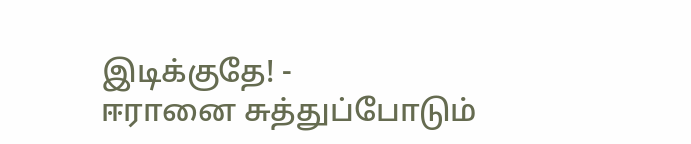இடிக்குதே! -
ஈரானை சுத்துப்போடும்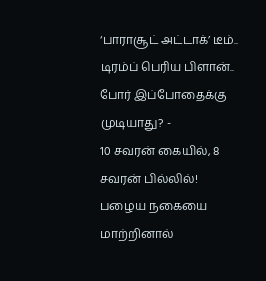‘பாராசூட் அட்டாக்’ டீம்.. டிரம்ப் பெரிய பிளான்.. போர் இப்போதைக்கு முடியாது? -
10 சவரன் கையில், 8 சவரன் பில்லில்! பழைய நகையை மாற்றினால்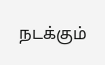நடக்கும்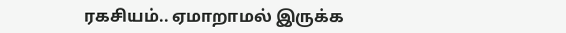ரகசியம்.. ஏமாறாமல் இருக்க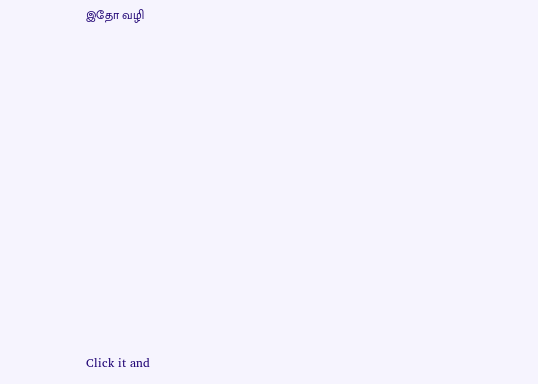இதோ வழி












Click it and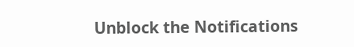Unblock the Notifications